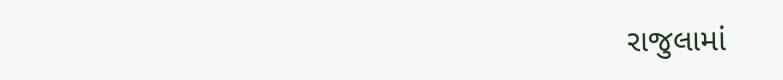રાજુલામાં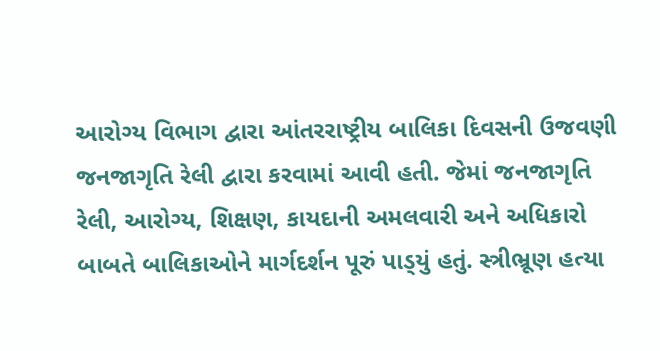આરોગ્ય વિભાગ દ્વારા આંતરરાષ્ટ્રીય બાલિકા દિવસની ઉજવણી જનજાગૃતિ રેલી દ્વારા કરવામાં આવી હતી. જેમાં જનજાગૃતિ રેલી, આરોગ્ય, શિક્ષણ, કાયદાની અમલવારી અને અધિકારો બાબતે બાલિકાઓને માર્ગદર્શન પૂરું પાડ્‌યું હતું. સ્ત્રીભ્રૂણ હત્યા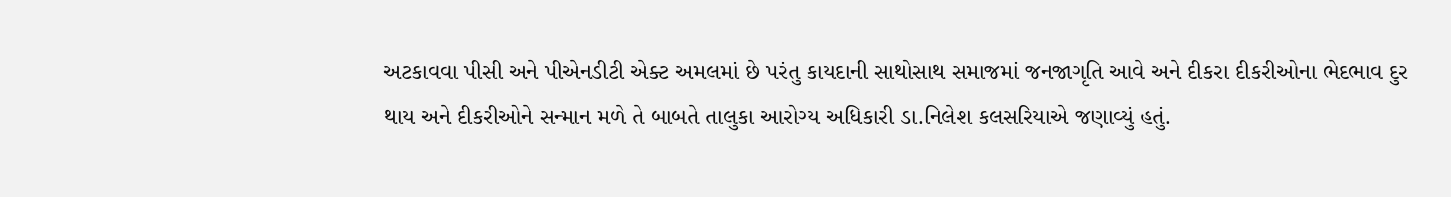અટકાવવા પીસી અને પીએનડીટી એક્ટ અમલમાં છે પરંતુ કાયદાની સાથોસાથ સમાજમાં જનજાગૃતિ આવે અને દીકરા દીકરીઓના ભેદભાવ દુર થાય અને દીકરીઓને સન્માન મળે તે બાબતે તાલુકા આરોગ્ય અધિકારી ડા.નિલેશ કલસરિયાએ જણાવ્યું હતું.